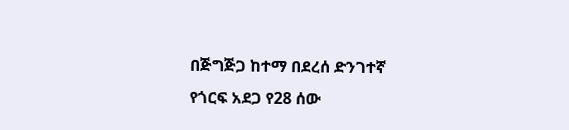በጅግጅጋ ከተማ በደረሰ ድንገተኛ የጎርፍ አደጋ የ28 ሰው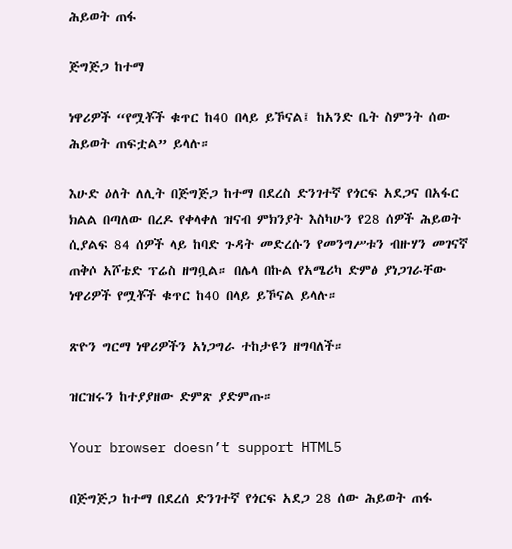ሕይወት ጠፋ

ጅግጅጋ ከተማ

ነዋሪዎች “የሟቾች ቁጥር ከ40 በላይ ይኾናል፤ ከአንድ ቤት ስምንት ሰው ሕይወት ጠፍቷል” ይላሉ።

እሁድ ዕለት ለሊት በጅግጅጋ ከተማ በደረስ ድንገተኛ የጎርፍ አደጋና በአፋር ክልል በጣለው በረዶ የቀላቀለ ዝናብ ምክንያት እስካሁን የ28 ሰዎች ሕይወት ሲያልፍ 84 ሰዎች ላይ ከባድ ጉዳት መድረሱን የመንግሥቱን ብዙሃን መገናኛ ጠቅሶ አሾቴድ ፕሬስ ዘግቧል። በሌላ በኩል የአሜሪካ ድምፅ ያነጋገራቸው ነዋሪዎች የሟቾች ቁጥር ከ40 በላይ ይኾናል ይላሉ።

ጽዮን ግርማ ነዋሪዎችን አነጋግራ ተከታዩን ዘግባለች።

ዝርዝሩን ከተያያዘው ድምጽ ያድምጡ።

Your browser doesn’t support HTML5

በጅግጅጋ ከተማ በደረሰ ድንገተኛ የጎርፍ አደጋ 28 ሰው ሕይወት ጠፋ